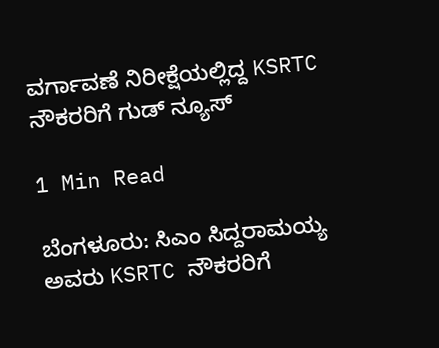ವರ್ಗಾವಣೆ ನಿರೀಕ್ಷೆಯಲ್ಲಿದ್ದ KSRTC ನೌಕರರಿಗೆ ಗುಡ್ ನ್ಯೂಸ್

1 Min Read

ಬೆಂಗಳೂರು: ಸಿಎಂ ಸಿದ್ದರಾಮಯ್ಯ ಅವರು KSRTC ನೌಕರರಿಗೆ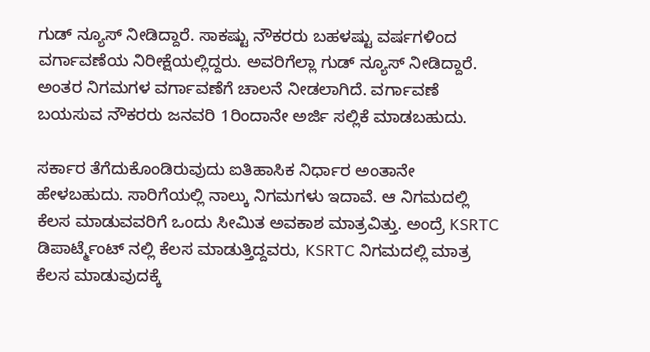ಗುಡ್ ನ್ಯೂಸ್ ನೀಡಿದ್ದಾರೆ. ಸಾಕಷ್ಟು ನೌಕರರು ಬಹಳಷ್ಟು ವರ್ಷಗಳಿಂದ ವರ್ಗಾವಣೆಯ ನಿರೀಕ್ಷೆಯಲ್ಲಿದ್ದರು. ಅವರಿಗೆಲ್ಲಾ ಗುಡ್ ನ್ಯೂಸ್ ನೀಡಿದ್ದಾರೆ. ಅಂತರ ನಿಗಮಗಳ ವರ್ಗಾವಣೆಗೆ ಚಾಲನೆ ನೀಡಲಾಗಿದೆ. ವರ್ಗಾವಣೆ ಬಯಸುವ ನೌಕರರು ಜನವರಿ 1ರಿಂದಾನೇ ಅರ್ಜಿ ಸಲ್ಲಿಕೆ ಮಾಡಬಹುದು.

ಸರ್ಕಾರ ತೆಗೆದುಕೊಂಡಿರುವುದು ಐತಿಹಾಸಿಕ ನಿರ್ಧಾರ ಅಂತಾನೇ ಹೇಳಬಹುದು. ಸಾರಿಗೆಯಲ್ಲಿ ನಾಲ್ಕು ನಿಗಮಗಳು ಇದಾವೆ. ಆ ನಿಗಮದಲ್ಲಿ ಕೆಲಸ ಮಾಡುವವರಿಗೆ ಒಂದು ಸೀಮಿತ ಅವಕಾಶ ಮಾತ್ರವಿತ್ತು. ಅಂದ್ರೆ KSRTC ಡಿಪಾರ್ಟ್ಮೆಂಟ್ ನಲ್ಲಿ ಕೆಲಸ ಮಾಡುತ್ತಿದ್ದವರು, KSRTC ನಿಗಮದಲ್ಲಿ ಮಾತ್ರ ಕೆಲಸ ಮಾಡುವುದಕ್ಕೆ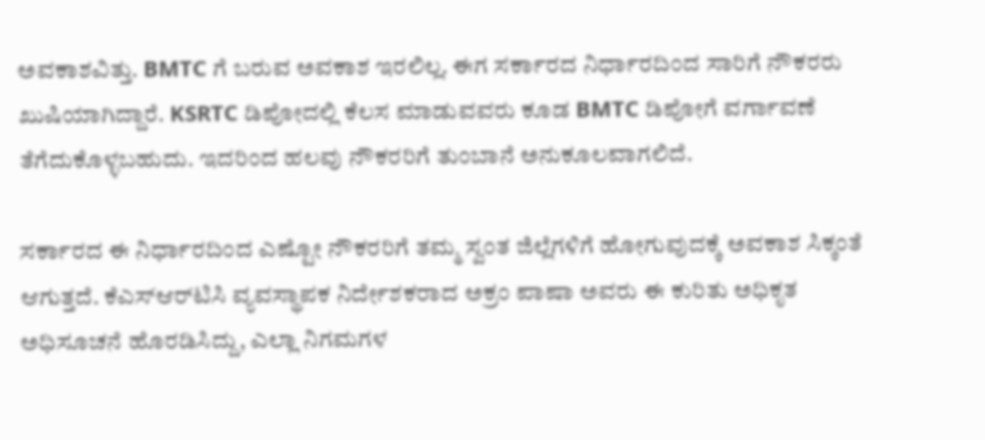ಅವಕಾಶವಿತ್ತು. BMTC ಗೆ ಬರುವ ಅವಕಾಶ ಇರಲಿಲ್ಲ. ಈಗ ಸರ್ಕಾರದ ನಿರ್ಧಾರದಿಂದ ಸಾರಿಗೆ ನೌಕರರು ಖುಷಿಯಾಗಿದ್ದಾರೆ. KSRTC ಡಿಪೋದಲ್ಲಿ ಕೆಲಸ ಮಾಡುವವರು ಕೂಡ BMTC ಡಿಪೋಗೆ ವರ್ಗಾವಣೆ ತೆಗೆದುಕೊಳ್ಳಬಹುದು. ಇದರಿಂದ ಹಲವು ನೌಕರರಿಗೆ ತುಂಬಾನೆ ಅನುಕೂಲವಾಗಲಿದೆ.

ಸರ್ಕಾರದ ಈ ನಿರ್ಧಾರದಿಂದ ಎಷ್ಟೋ ನೌಕರರಿಗೆ ತಮ್ಮ ಸ್ವಂತ ಜಿಲ್ಲೆಗಳಿಗೆ ಹೋಗುವುದಕ್ಕೆ ಅವಕಾಶ ಸಿಕ್ಕಂತೆ ಆಗುತ್ತದೆ. ಕೆಎಸ್‌ಆರ್‌ಟಿಸಿ ವ್ಯವಸ್ಥಾಪಕ ನಿರ್ದೇಶಕರಾದ ಅಕ್ರಂ ಪಾಷಾ ಅವರು ಈ ಕುರಿತು ಅಧಿಕೃತ ಅಧಿಸೂಚನೆ ಹೊರಡಿಸಿದ್ದು, ಎಲ್ಲಾ ನಿಗಮಗಳ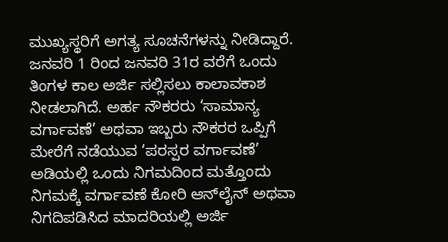ಮುಖ್ಯಸ್ಥರಿಗೆ ಅಗತ್ಯ ಸೂಚನೆಗಳನ್ನು ನೀಡಿದ್ದಾರೆ. ಜನವರಿ 1 ರಿಂದ ಜನವರಿ 31ರ ವರೆಗೆ ಒಂದು ತಿಂಗಳ ಕಾಲ ಅರ್ಜಿ ಸಲ್ಲಿಸಲು ಕಾಲಾವಕಾಶ ನೀಡಲಾಗಿದೆ. ಅರ್ಹ ನೌಕರರು ‘ಸಾಮಾನ್ಯ ವರ್ಗಾವಣೆ’ ಅಥವಾ ಇಬ್ಬರು ನೌಕರರ ಒಪ್ಪಿಗೆ ಮೇರೆಗೆ ನಡೆಯುವ ‘ಪರಸ್ಪರ ವರ್ಗಾವಣೆ’ ಅಡಿಯಲ್ಲಿ ಒಂದು ನಿಗಮದಿಂದ ಮತ್ತೊಂದು ನಿಗಮಕ್ಕೆ ವರ್ಗಾವಣೆ ಕೋರಿ ಆನ್‌ಲೈನ್ ಅಥವಾ ನಿಗದಿಪಡಿಸಿದ ಮಾದರಿಯಲ್ಲಿ ಅರ್ಜಿ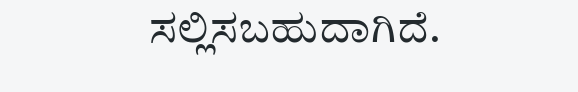ಸಲ್ಲಿಸಬಹುದಾಗಿದೆ.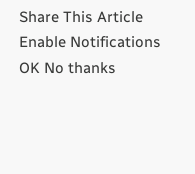Share This Article
Enable Notifications OK No thanks